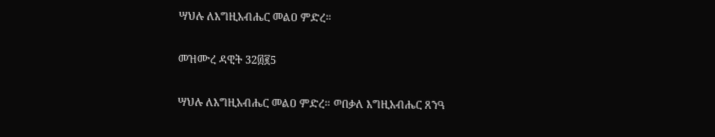ሣህሉ ለእግዚአብሔር መልዐ ምድረ።

መዝሙረ ዳዊት 32፴፪5

ሣህሉ ለእግዚአብሔር መልዐ ምድረ። ወበቃለ እግዚአብሔር ጸንዓ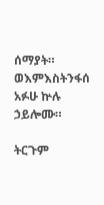ሰማያት። ወእምእስትንፋሰ አፉሁ ኵሉ ኃይሎሙ።

ትርጉም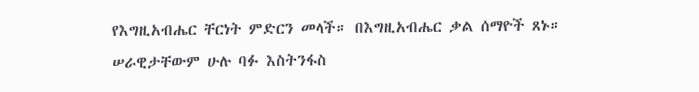የእግዚአብሔር ቸርነት ምድርን መላች። በእግዚአብሔር ቃል ሰማዮች ጸኑ። ሠራዊታቸውም ሁሉ ባፉ እስትንፋስ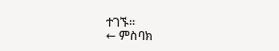ተገኙ።
← ምስባክ